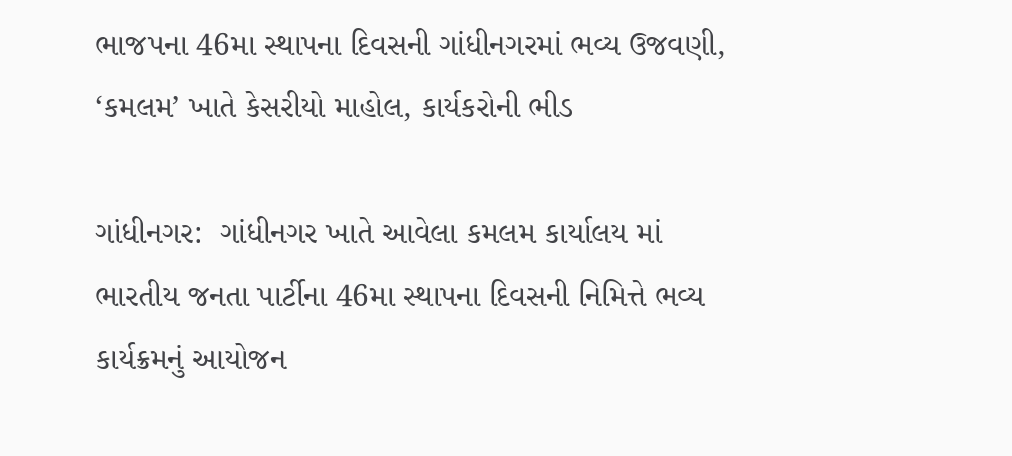ભાજપના 46મા સ્થાપના દિવસની ગાંધીનગરમાં ભવ્ય ઉજવણી, ‘કમલમ’ ખાતે કેસરીયો માહોલ, કાર્યકરોની ભીડ

ગાંધીનગર:  ગાંધીનગર ખાતે આવેલા કમલમ કાર્યાલય માં ભારતીય જનતા પાર્ટીના 46મા સ્થાપના દિવસની નિમિત્તે ભવ્ય કાર્યક્રમનું આયોજન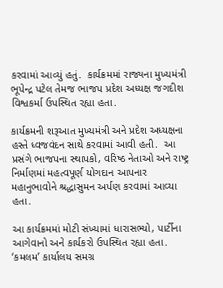કરવામાં આવ્યું હતું.  કાર્યક્રમમાં રાજ્યના મુખ્યમંત્રી ભૂપેન્દ્ર પટેલ તેમજ ભાજપ પ્રદેશ અધ્યક્ષ જગદીશ વિશ્વકર્મા ઉપસ્થિત રહ્યા હતા.

કાર્યક્રમની શરૂઆત મુખ્યમંત્રી અને પ્રદેશ અધ્યક્ષના હસ્તે ધ્વજવંદન સાથે કરવામાં આવી હતી.  આ પ્રસંગે ભાજપના સ્થાપકો, વરિષ્ઠ નેતાઓ અને રાષ્ટ્ર નિર્માણમાં મહત્વપૂર્ણ યોગદાન આપનાર મહાનુભાવોને શ્રદ્ધાસુમન અર્પણ કરવામાં આવ્યા હતા.

આ કાર્યક્રમમાં મોટી સંખ્યામાં ધારાસભ્યો, પાર્ટીના આગેવાનો અને કાર્યકરો ઉપસ્થિત રહ્યા હતા. ‘કમલમ’ કાર્યાલય સમગ્ર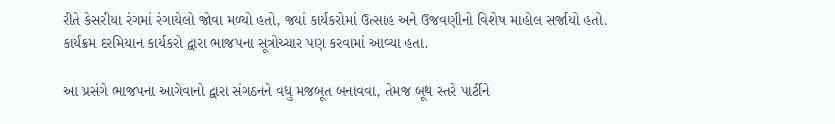રીતે કેસરીયા રંગમાં રંગાયેલો જોવા મળ્યો હતો, જ્યાં કાર્યકરોમાં ઉત્સાહ અને ઉજવણીનો વિશેષ માહોલ સર્જાયો હતો. કાર્યક્રમ દરમિયાન કાર્યકરો દ્વારા ભાજપના સૂત્રોચ્ચાર પણ કરવામાં આવ્યા હતા.

આ પ્રસંગે ભાજપના આગેવાનો દ્વારા સંગઠનને વધુ મજબૂત બનાવવા, તેમજ બૂથ સ્તરે પાર્ટીને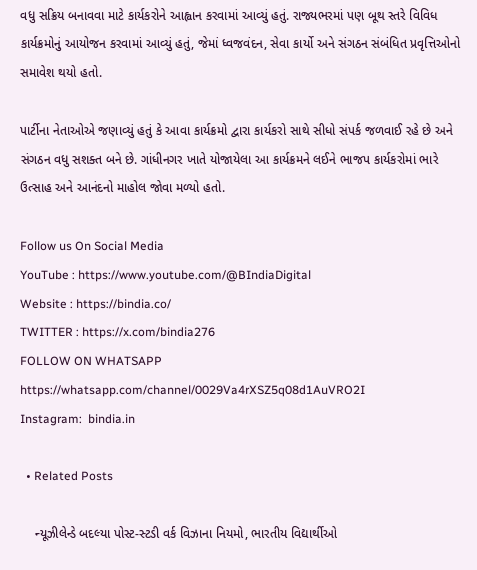વધુ સક્રિય બનાવવા માટે કાર્યકરોને આહ્વાન કરવામાં આવ્યું હતું. રાજ્યભરમાં પણ બૂથ સ્તરે વિવિધ કાર્યક્રમોનું આયોજન કરવામાં આવ્યું હતું, જેમાં ધ્વજવંદન, સેવા કાર્યો અને સંગઠન સંબંધિત પ્રવૃત્તિઓનો સમાવેશ થયો હતો.

પાર્ટીના નેતાઓએ જણાવ્યું હતું કે આવા કાર્યક્રમો દ્વારા કાર્યકરો સાથે સીધો સંપર્ક જળવાઈ રહે છે અને સંગઠન વધુ સશક્ત બને છે. ગાંધીનગર ખાતે યોજાયેલા આ કાર્યક્રમને લઈને ભાજપ કાર્યકરોમાં ભારે ઉત્સાહ અને આનંદનો માહોલ જોવા મળ્યો હતો.

Follow us On Social Media
YouTube : https://www.youtube.com/@BIndiaDigital
Website : https://bindia.co/
TWITTER : https://x.com/bindia276
FOLLOW ON WHATSAPP  https://whatsapp.com/channel/0029Va4rXSZ5q08d1AuVRO2I
Instagram:  bindia.in

  • Related Posts

    ન્યૂઝીલેન્ડે બદલ્યા પોસ્ટ-સ્ટડી વર્ક વિઝાના નિયમો, ભારતીય વિદ્યાર્થીઓ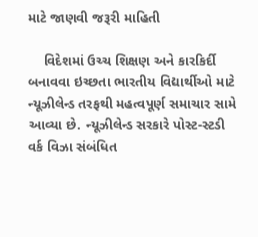માટે જાણવી જરૂરી માહિતી

    વિદેશમાં ઉચ્ચ શિક્ષણ અને કારકિર્દી બનાવવા ઇચ્છતા ભારતીય વિદ્યાર્થીઓ માટે ન્યૂઝીલેન્ડ તરફથી મહત્વપૂર્ણ સમાચાર સામે આવ્યા છે. ન્યૂઝીલેન્ડ સરકારે પોસ્ટ-સ્ટડી વર્ક વિઝા સંબંધિત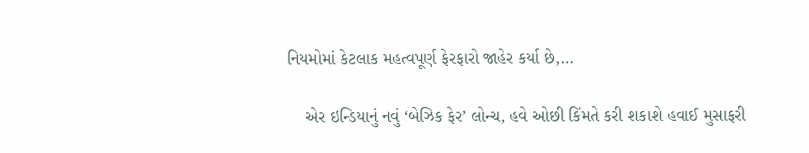નિયમોમાં કેટલાક મહત્વપૂર્ણ ફેરફારો જાહેર કર્યા છે,…

    એર ઇન્ડિયાનું નવું ‘બેઝિક ફેર’ લોન્ચ, હવે ઓછી કિંમતે કરી શકાશે હવાઈ મુસાફરી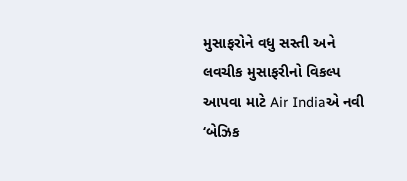મુસાફરોને વધુ સસ્તી અને લવચીક મુસાફરીનો વિકલ્પ આપવા માટે Air Indiaએ નવી ‘બેઝિક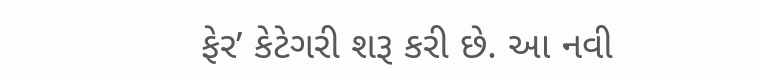ફેર’ કેટેગરી શરૂ કરી છે. આ નવી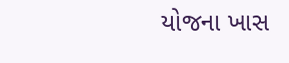યોજના ખાસ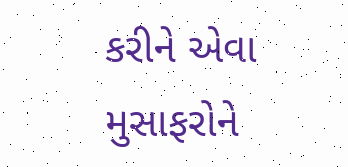કરીને એવા મુસાફરોને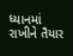ધ્યાનમાં રાખીને તૈયાર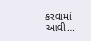કરવામાં આવી…